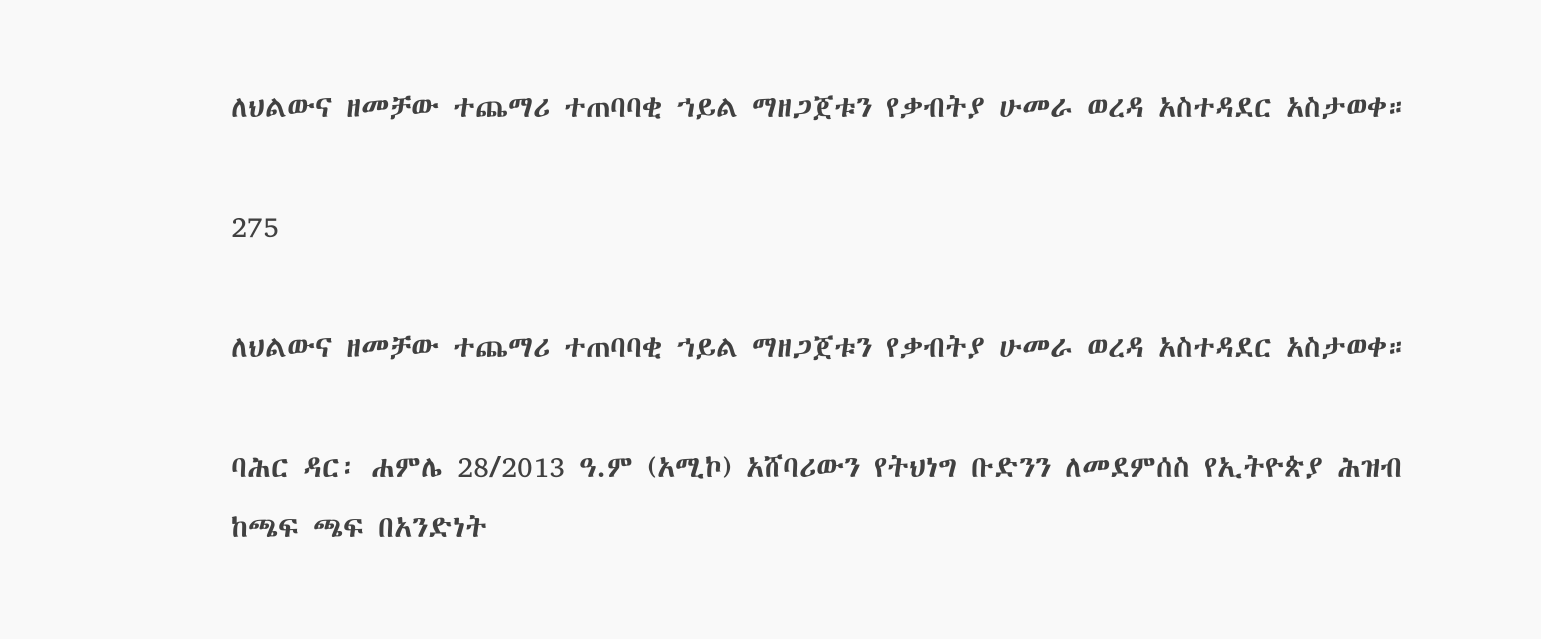ለህልውና ዘመቻው ተጨማሪ ተጠባባቂ ኀይል ማዘጋጀቱን የቃብትያ ሁመራ ወረዳ አስተዳደር አስታወቀ።

275

ለህልውና ዘመቻው ተጨማሪ ተጠባባቂ ኀይል ማዘጋጀቱን የቃብትያ ሁመራ ወረዳ አስተዳደር አስታወቀ።

ባሕር ዳር፡ ሐምሌ 28/2013 ዓ.ም (አሚኮ) አሸባሪውን የትህነግ ቡድንን ለመደምሰስ የኢትዮጵያ ሕዝብ ከጫፍ ጫፍ በአንድነት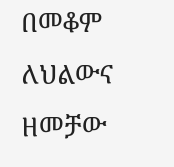በመቆም ለህልውና ዘመቻው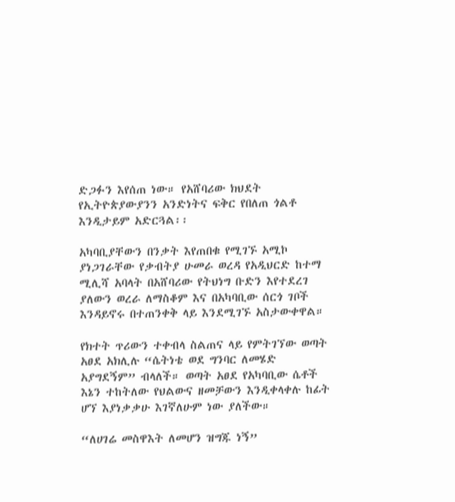ድጋፉን እየሰጠ ነው። የአሸባሪው ክህደት የኢትዮጵያውያንን አንድነትና ፍቅር የበለጠ ጎልቶ እንዲታይም አድርጓል፡፡

አካባቢያቸውን በንቃት እየጠበቁ የሚገኙ አሚኮ ያነጋገራቸው የቃብትያ ሁመራ ወረዳ የአዲህርድ ከተማ ሚሊሻ አባላት በአሸባሪው የትህነግ ቡድን እየተደረገ ያለውን ወረራ ለማስቆም እና በአካባቢው ሰርጎ ገቦች እንዳይኖሩ በተጠንቀቅ ላይ እንደሚገኙ አስታውቀዋል።

የክተት ጥሪውን ተቀብላ ስልጠና ላይ የምትገኘው ወጣት አፀደ አክሊሉ “ሴትነቴ ወደ ግንባር ለመሄድ አያግደኝም” ብላለች። ወጣት አፀደ የአካባቢው ሴቶች እኔን ተከትለው የህልውና ዘመቻውን እንዲቀላቀሉ ከፊት ሆኘ እያነቃቃሁ እገኛለሁም ነው ያለችው።

“ለሀገሬ መስዋእት ለመሆን ዝግጁ ነኝ”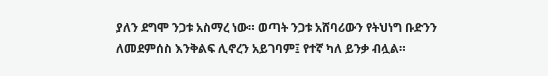ያለን ደግሞ ንጋቱ አስማረ ነው። ወጣት ንጋቱ አሸባሪውን የትህነግ ቡድንን ለመደምሰስ እንቅልፍ ሊኖረን አይገባም፤ የተኛ ካለ ይንቃ ብሏል።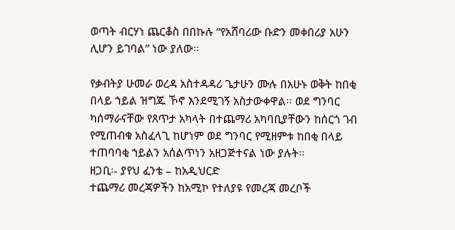ወጣት ብርሃነ ጨርቆስ በበኩሉ “የአሸባሪው ቡድን መቀበሪያ አሁን ሊሆን ይገባል” ነው ያለው።

የቃብትያ ሁመራ ወረዳ አስተዳዳሪ ጌታሁን ሙሉ በአሁኑ ወቅት ከበቂ በላይ ኀይል ዝግጁ ኾኖ እንደሚገኝ አስታውቀዋል፡፡ ወደ ግንባር ካሰማራናቸው የጸጥታ አካላት በተጨማሪ አካባቢያቸውን ከሰርጎ ገብ የሚጠብቁ አስፈላጊ ከሆነም ወደ ግንባር የሚዘምቱ ከበቂ በላይ ተጠባባቂ ኀይልን አሰልጥነን አዘጋጅተናል ነው ያሉት።
ዘጋቢ፡- ያየህ ፈንቴ – ከአዲህርድ
ተጨማሪ መረጃዎችን ከአሚኮ የተለያዩ የመረጃ መረቦች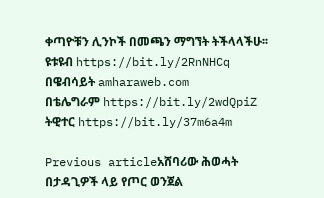ቀጣዮቹን ሊንኮች በመጫን ማግኘት ትችላላችሁ፡፡
ዩቱዩብ https://bit.ly/2RnNHCq
በዌብሳይት amharaweb.com
በቴሌግራም https://bit.ly/2wdQpiZ
ትዊተር https://bit.ly/37m6a4m

Previous articleአሸባሪው ሕወሓት በታዳጊዎች ላይ የጦር ወንጀል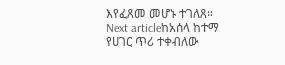እየፈጸመ መሆኑ ተገለጸ።
Next articleከአሰላ ከተማ የሀገር ጥሪ ተቀብለው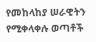የመከላከያ ሠራዊትን የሚቀላቀሉ ወጣቶች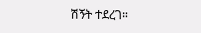ሽኝት ተደረገ።